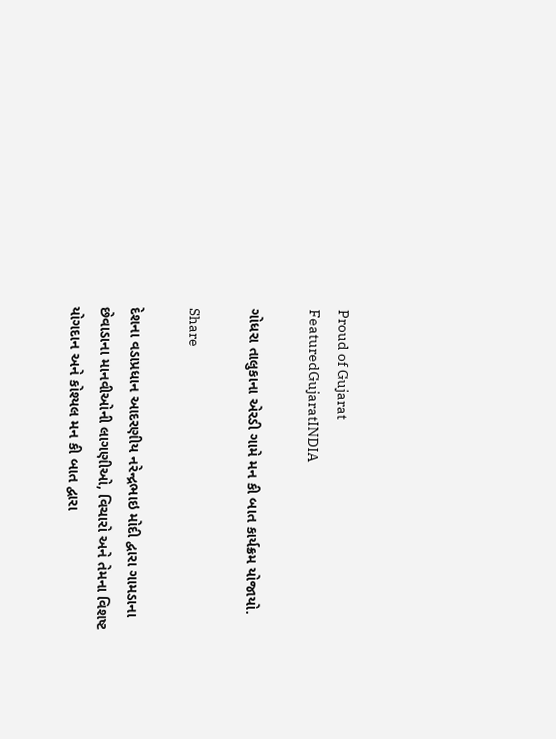Proud of Gujarat
FeaturedGujaratINDIA

ગોધરા તાલુકાના એરડી ગામે મન કી બાત કાર્યક્રમ યોજાયો.

Share

દેશના વડાપ્રધાન આદરણીય નરેન્દ્રભાઇ મોદી દ્વારા ગામડાના છેવાડાના માનવીઓની લાગણીઓ, વિચારો અને તેમના વિશષ્ટ યોગદાન અને કોશ્યલ મન કી બાત દ્વારા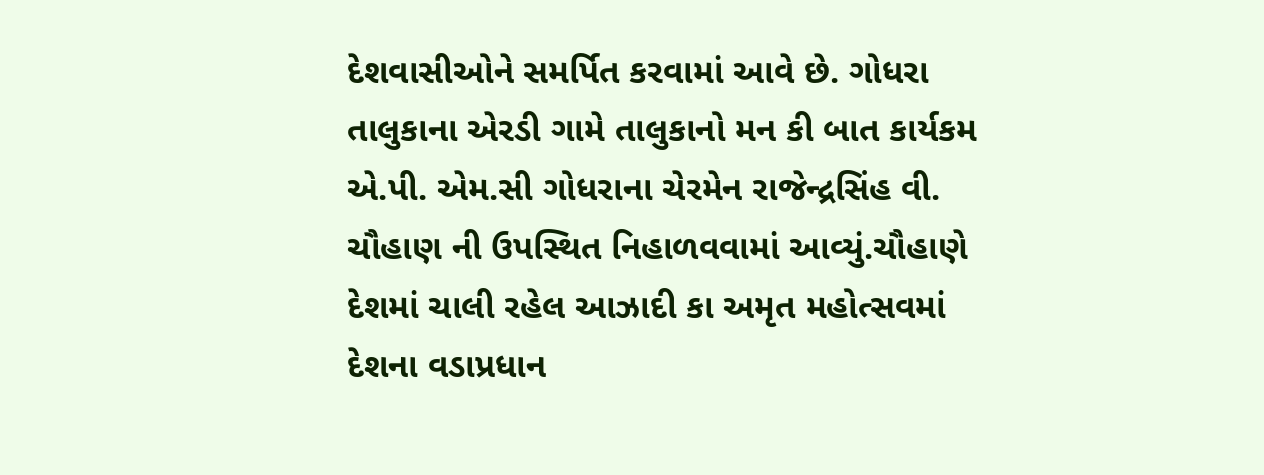દેશવાસીઓને સમર્પિત કરવામાં આવે છે. ગોધરા તાલુકાના એરડી ગામે તાલુકાનો મન કી બાત કાર્યકમ એ.પી. એમ.સી ગોધરાના ચેરમેન રાજેન્દ્રસિંહ વી. ચૌહાણ ની ઉપસ્થિત નિહાળવવામાં આવ્યું.ચૌહાણે દેશમાં ચાલી રહેલ આઝાદી કા અમૃત મહોત્સવમાં દેશના વડાપ્રધાન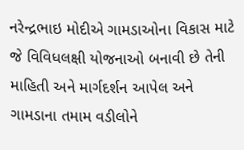નરેન્દ્રભાઇ મોદીએ ગામડાઓના વિકાસ માટે જે વિવિધલક્ષી યોજનાઓ બનાવી છે તેની માહિતી અને માર્ગદર્શન આપેલ અને ગામડાના તમામ વડીલોને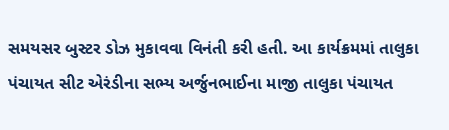સમયસર બુસ્ટર ડોઝ મુકાવવા વિનંતી કરી હતી. આ કાર્યક્રમમાં તાલુકા પંચાયત સીટ એરંડીના સભ્ય અર્જુનભાઈના માજી તાલુકા પંચાયત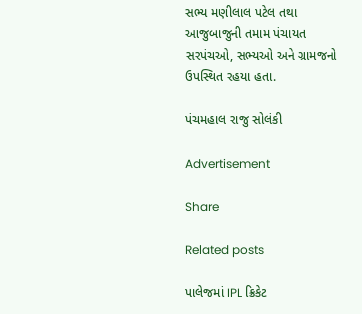સભ્ય મણીલાલ પટેલ તથા આજુબાજુની તમામ પંચાયત સરપંચઓ, સભ્યઓ અને ગ્રામજનો ઉપસ્થિત રહયા હતા.

પંચમહાલ રાજુ સોલંકી

Advertisement

Share

Related posts

પાલેજમાં IPL ક્રિકેટ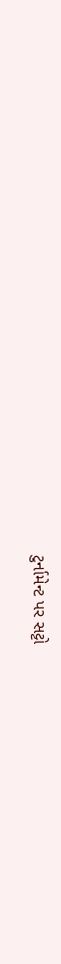ટુર્નામેન્ટ પર સટ્ટો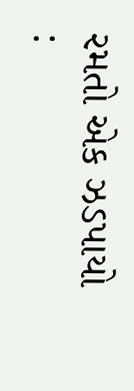રમતો એક ઝડપાયો :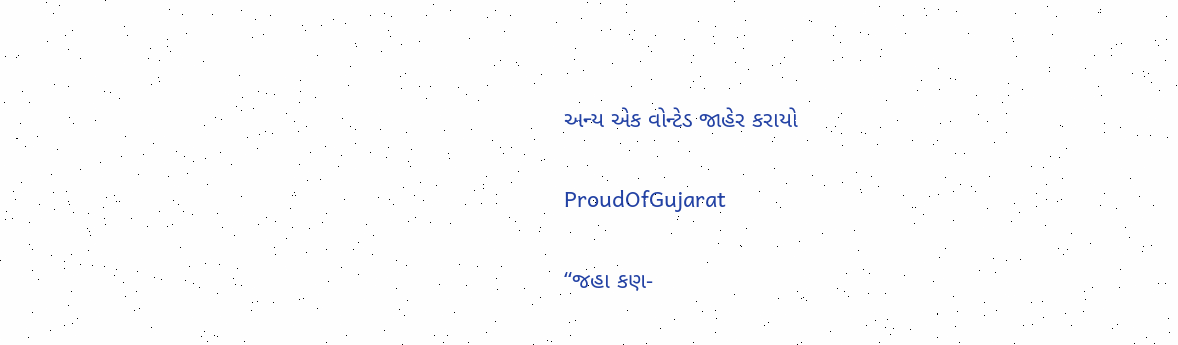અન્ય એક વોન્ટેડ જાહેર કરાયો

ProudOfGujarat

“જહા કણ-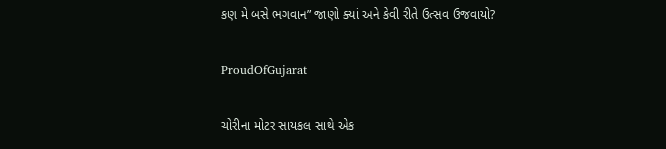કણ મે બસે ભગવાન” જાણો ક્યાં અને કેવી રીતે ઉત્સવ ઉજવાયો?

ProudOfGujarat

ચોરીના મોટર સાયકલ સાથે એક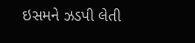ઇસમને ઝડપી લેતી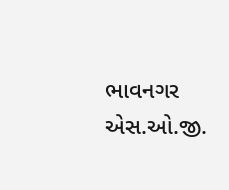ભાવનગર એસ.ઓ.જી.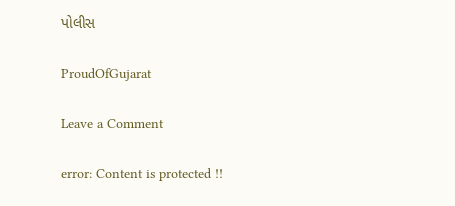પોલીસ

ProudOfGujarat

Leave a Comment

error: Content is protected !!